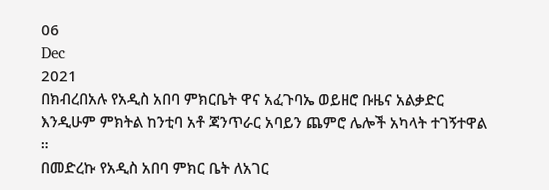06
Dec
2021
በክብረበአሉ የአዲስ አበባ ምክርቤት ዋና አፈጉባኤ ወይዘሮ ቡዜና አልቃድር እንዲሁም ምክትል ከንቲባ አቶ ጃንጥራር አባይን ጨምሮ ሌሎች አካላት ተገኝተዋል ።
በመድረኩ የአዲስ አበባ ምክር ቤት ለአገር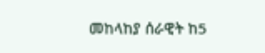መከላከያ ሰራዊት ከ5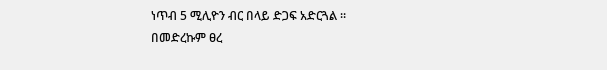ነጥብ 5 ሚሊዮን ብር በላይ ድጋፍ አድርጓል ።
በመድረኩም ፀረ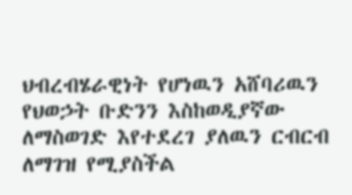ህብረብሄራዊነት የሆነዉን አሸባሪዉን የህወኃት ቡድንን እስከወዲያኛው ለማስወገድ እየተደረገ ያለዉን ርብርብ ለማገዝ የሚያስችል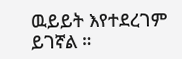ዉይይት እየተደረገም ይገኛል ።